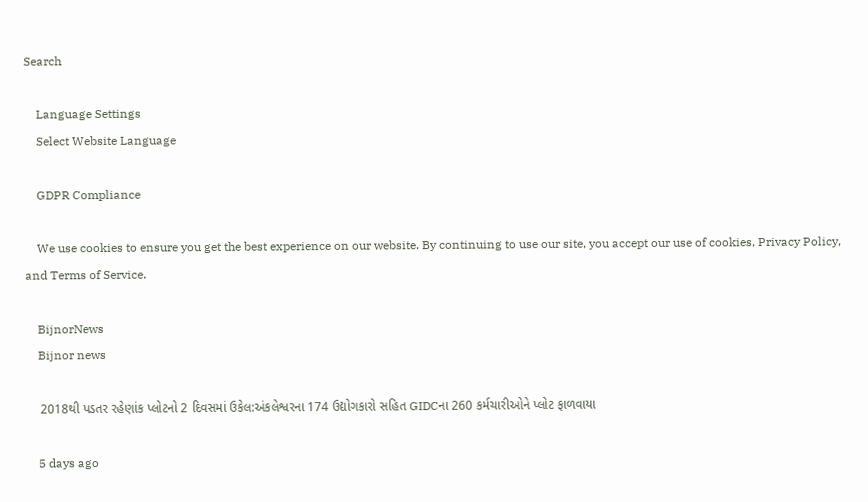Search

    Language Settings
    Select Website Language

    GDPR Compliance

    We use cookies to ensure you get the best experience on our website. By continuing to use our site, you accept our use of cookies, Privacy Policy, and Terms of Service.

    BijnorNews
    Bijnor news

    2018થી પડતર રહેણાંક પ્લોટનો 2 દિવસમાં ઉકેલ:અંકલેશ્વરના 174 ઉદ્યોગકારો સહિત GIDCના 260 કર્મચારીઓને પ્લોટ ફાળવાયા

    5 days ago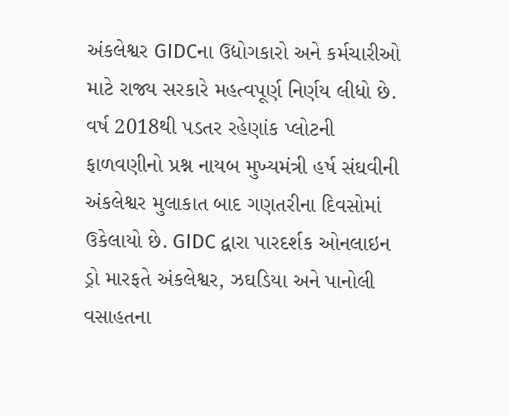અંકલેશ્વર GIDCના ઉદ્યોગકારો અને કર્મચારીઓ માટે રાજ્ય સરકારે મહત્વપૂર્ણ નિર્ણય લીધો છે. વર્ષ 2018થી પડતર રહેણાંક પ્લોટની ફાળવણીનો પ્રશ્ન નાયબ મુખ્યમંત્રી હર્ષ સંઘવીની અંકલેશ્વર મુલાકાત બાદ ગણતરીના દિવસોમાં ઉકેલાયો છે. GIDC દ્વારા પારદર્શક ઓનલાઇન ડ્રો મારફતે અંકલેશ્વર, ઝઘડિયા અને પાનોલી વસાહતના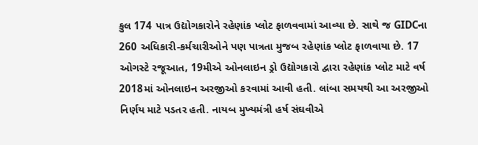કુલ 174 પાત્ર ઉદ્યોગકારોને રહેણાંક પ્લોટ ફાળવવામાં આવ્યા છે. સાથે જ GIDCના 260 અધિકારી-કર્મચારીઓને પણ પાત્રતા મુજબ રહેણાંક પ્લોટ ફાળવાયા છે. 17 ઓગસ્ટે રજૂઆત, 19મીએ ઓનલાઇન ડ્રો ઉદ્યોગકારો દ્વારા રહેણાંક પ્લોટ માટે વર્ષ 2018માં ઓનલાઇન અરજીઓ કરવામાં આવી હતી. લાંબા સમયથી આ અરજીઓ નિર્ણય માટે પડતર હતી. નાયબ મુખ્યમંત્રી હર્ષ સંઘવીએ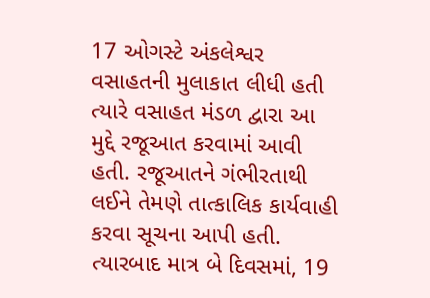17 ઓગસ્ટે અંકલેશ્વર વસાહતની મુલાકાત લીધી હતી ત્યારે વસાહત મંડળ દ્વારા આ મુદ્દે રજૂઆત કરવામાં આવી હતી. રજૂઆતને ગંભીરતાથી લઈને તેમણે તાત્કાલિક કાર્યવાહી કરવા સૂચના આપી હતી. ત્યારબાદ માત્ર બે દિવસમાં, 19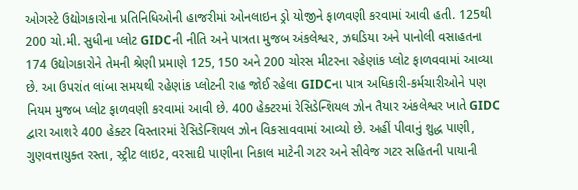ઓગસ્ટે ઉદ્યોગકારોના પ્રતિનિધિઓની હાજરીમાં ઓનલાઇન ડ્રો યોજીને ફાળવણી કરવામાં આવી હતી. 125થી 200 ચો.મી. સુધીના પ્લોટ GIDCની નીતિ અને પાત્રતા મુજબ અંકલેશ્વર, ઝઘડિયા અને પાનોલી વસાહતના 174 ઉદ્યોગકારોને તેમની શ્રેણી પ્રમાણે 125, 150 અને 200 ચોરસ મીટરના રહેણાંક પ્લોટ ફાળવવામાં આવ્યા છે. આ ઉપરાંત લાંબા સમયથી રહેણાંક પ્લોટની રાહ જોઈ રહેલા GIDCના પાત્ર અધિકારી-કર્મચારીઓને પણ નિયમ મુજબ પ્લોટ ફાળવણી કરવામાં આવી છે. 400 હેક્ટરમાં રેસિડેન્શિયલ ઝોન તૈયાર અંકલેશ્વર ખાતે GIDC દ્વારા આશરે 400 હેક્ટર વિસ્તારમાં રેસિડેન્શિયલ ઝોન વિકસાવવામાં આવ્યો છે. અહીં પીવાનું શુદ્ધ પાણી, ગુણવત્તાયુક્ત રસ્તા, સ્ટ્રીટ લાઇટ, વરસાદી પાણીના નિકાલ માટેની ગટર અને સીવેજ ગટર સહિતની પાયાની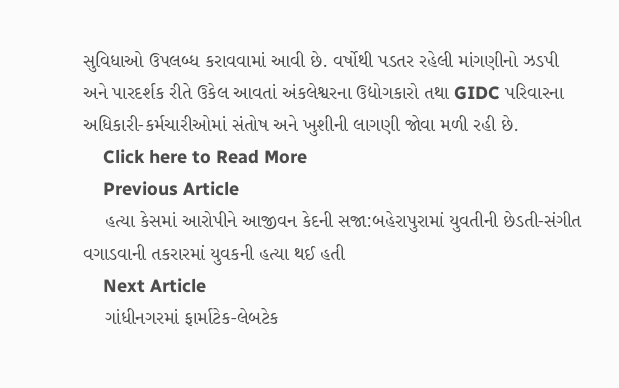સુવિધાઓ ઉપલબ્ધ કરાવવામાં આવી છે. વર્ષોથી પડતર રહેલી માંગણીનો ઝડપી અને પારદર્શક રીતે ઉકેલ આવતાં અંકલેશ્વરના ઉદ્યોગકારો તથા GIDC પરિવારના અધિકારી-કર્મચારીઓમાં સંતોષ અને ખુશીની લાગણી જોવા મળી રહી છે.
    Click here to Read More
    Previous Article
    હત્યા કેસમાં આરોપીને આજીવન કેદની સજા:બહેરાપુરામાં યુવતીની છેડતી-સંગીત વગાડવાની તકરારમાં યુવકની હત્યા થઈ હતી
    Next Article
    ગાંધીનગરમાં ફાર્માટેક-લેબટેક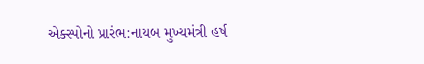એક્સ્પોનો પ્રારંભ:નાયબ મુખ્યમંત્રી હર્ષ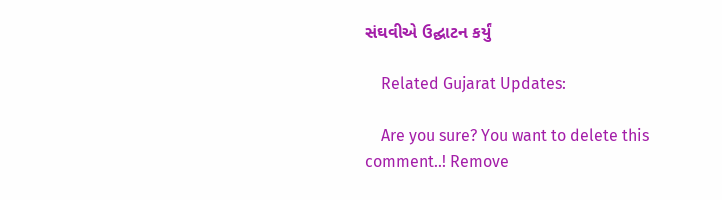સંઘવીએ ઉદ્ઘાટન કર્યું

    Related Gujarat Updates:

    Are you sure? You want to delete this comment..! Remove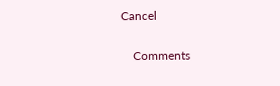Cancel

    Comments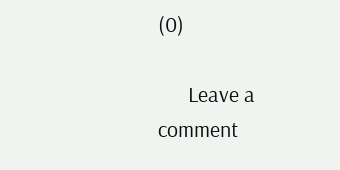(0)

      Leave a comment